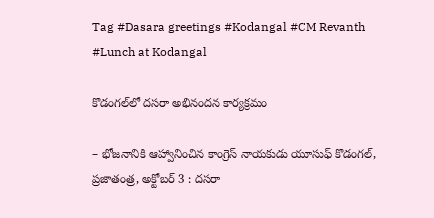Tag #Dasara greetings #Kodangal #CM Revanth #Lunch at Kodangal

కొడంగల్‌లో దసరా అభినందన కార్యక్రమం

– భోజనానికి ఆహ్వానించిన కాంగ్రెస్‌ నాయకుడు యూసుఫ్‌ కొడంగల్‌, ప్రజాతంత్ర, అక్టోబర్‌ 3 : దసరా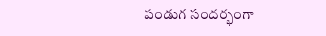పండుగ సందర్భంగా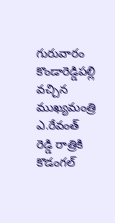గురువారం కొండారెడ్డిపల్లి వచ్చిన ముఖ్యమంత్రి ఎ.రేవంత్‌ రెడ్డి రాత్రికి కొడంగల్‌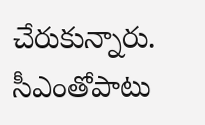చేరుకున్నారు. సీఎంతోపాటు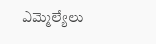ఎమ్మెల్యేలు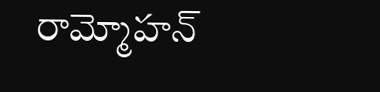రామ్మోహన్‌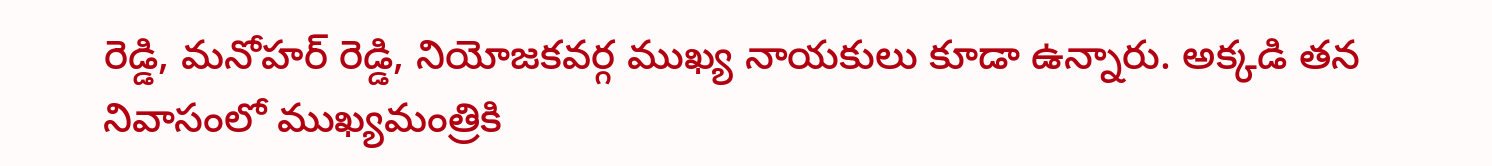రెడ్డి, మనోహర్‌ రెడ్డి, నియోజకవర్గ ముఖ్య నాయకులు కూడా ఉన్నారు. అక్కడి తన నివాసంలో ముఖ్యమంత్రికి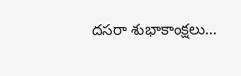దసరా శుభాకాంక్షలు…